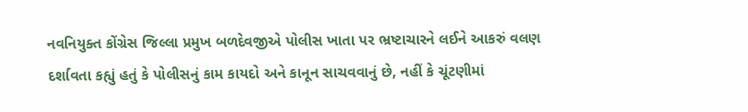નવનિયુક્ત કોંગ્રેસ જિલ્લા પ્રમુખ બળદેવજીએ પોલીસ ખાતા પર ભ્રષ્ટાચારને લઈને આકરું વલણ દર્શાવતા કહ્યું હતું કે પોલીસનું કામ કાયદો અને કાનૂન સાચવવાનું છે, નહીં કે ચૂંટણીમાં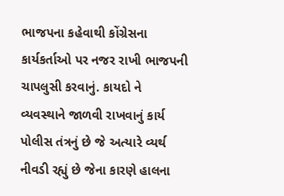ભાજપના કહેવાથી કોંગ્રેસના કાર્યકર્તાઓ પર નજર રાખી ભાજપની ચાપલુસી કરવાનું. કાયદો ને વ્યવસ્થાને જાળવી રાખવાનું કાર્ય પોલીસ તંત્રનું છે જે અત્યારે વ્યર્થ નીવડી રહ્યું છે જેના કારણે હાલના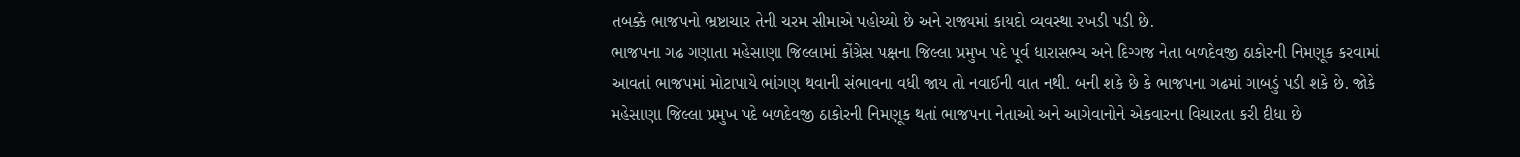તબક્કે ભાજપનો ભ્રષ્ટાચાર તેની ચરમ સીમાએ પહોચ્યો છે અને રાજ્યમાં કાયદો વ્યવસ્થા રખડી પડી છે.
ભાજપના ગઢ ગણાતા મહેસાણા જિલ્લામાં કોંગ્રેસ પક્ષના જિલ્લા પ્રમુખ પદે પૂર્વ ધારાસભ્ય અને દિગ્ગજ નેતા બળદેવજી ઠાકોરની નિમણૂક કરવામાં આવતાં ભાજપમાં મોટાપાયે ભાંગણ થવાની સંભાવના વધી જાય તો નવાઈની વાત નથી. બની શકે છે કે ભાજપના ગઢમાં ગાબડું પડી શકે છે. જોકે મહેસાણા જિલ્લા પ્રમુખ પદે બળદેવજી ઠાકોરની નિમણૂક થતાં ભાજપના નેતાઓ અને આગેવાનોને એકવારના વિચારતા કરી દીધા છે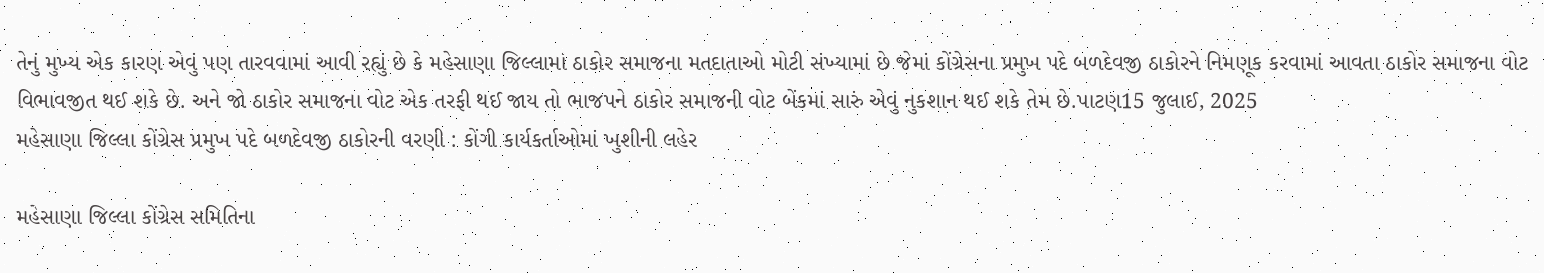તેનું મુખ્ય એક કારણ એવું પણ તારવવામાં આવી રહ્યું છે કે મહેસાણા જિલ્લામાં ઠાકોર સમાજના મતદાતાઓ મોટી સંખ્યામાં છે જેમાં કોંગ્રેસના પ્રમુખ પદે બળદેવજી ઠાકોરને નિમણૂક કરવામાં આવતા ઠાકોર સમાજના વોટ વિભાવજીત થઈ શકે છે. અને જો ઠાકોર સમાજના વોટ એક તરફી થઈ જાય તો ભાજપને ઠાકોર સમાજની વોટ બેંકમાં સારું એવું નુકશાન થઈ શકે તેમ છે.પાટણ15 જુલાઈ, 2025
મહેસાણા જિલ્લા કોંગ્રેસ પ્રમુખ પદે બળદેવજી ઠાકોરની વરણી : કોંગી કાર્યકર્તાઓમાં ખુશીની લહેર

મહેસાણા જિલ્લા કોંગ્રેસ સમિતિના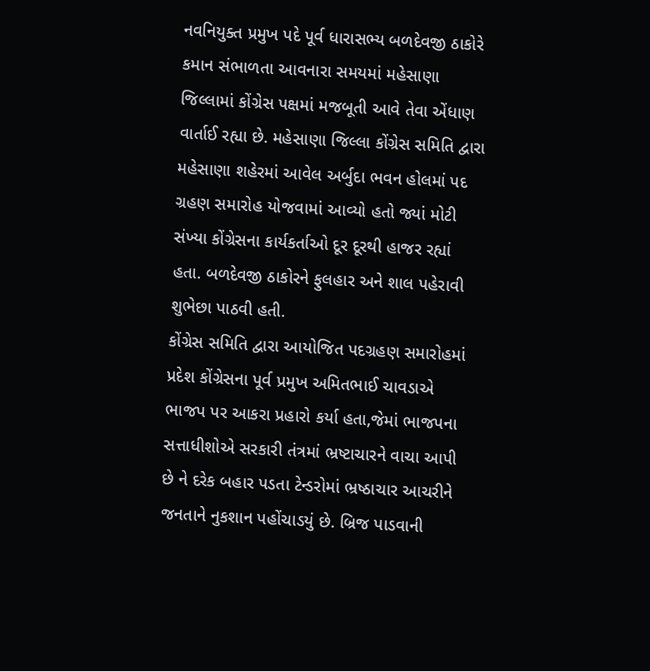નવનિયુક્ત પ્રમુખ પદે પૂર્વ ધારાસભ્ય બળદેવજી ઠાકોરે કમાન સંભાળતા આવનારા સમયમાં મહેસાણા જિલ્લામાં કોંગ્રેસ પક્ષમાં મજબૂતી આવે તેવા એંધાણ વાર્તાઈ રહ્યા છે. મહેસાણા જિલ્લા કોંગ્રેસ સમિતિ દ્વારા મહેસાણા શહેરમાં આવેલ અર્બુદા ભવન હોલમાં પદ ગ્રહણ સમારોહ યોજવામાં આવ્યો હતો જ્યાં મોટી સંખ્યા કોંગ્રેસના કાર્યકર્તાઓ દૂર દૂરથી હાજર રહ્યાં હતા. બળદેવજી ઠાકોરને ફુલહાર અને શાલ પહેરાવી શુભેછા પાઠવી હતી.
કોંગ્રેસ સમિતિ દ્વારા આયોજિત પદગ્રહણ સમારોહમાં પ્રદેશ કોંગ્રેસના પૂર્વ પ્રમુખ અમિતભાઈ ચાવડાએ ભાજપ પર આકરા પ્રહારો કર્યા હતા,જેમાં ભાજપના સત્તાધીશોએ સરકારી તંત્રમાં ભ્રષ્ટાચારને વાચા આપી છે ને દરેક બહાર પડતા ટેન્ડરોમાં ભ્રષ્ઠાચાર આચરીને જનતાને નુકશાન પહોંચાડયું છે. બ્રિજ પાડવાની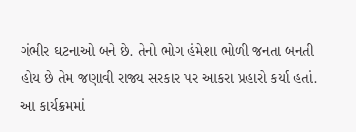ગંભીર ઘટનાઓ બને છે. તેનો ભોગ હંમેશા ભોળી જનતા બનતી હોય છે તેમ જણાવી રાજ્ય સરકાર પર આકરા પ્રહારો કર્યા હતાં. આ કાર્યક્રમમાં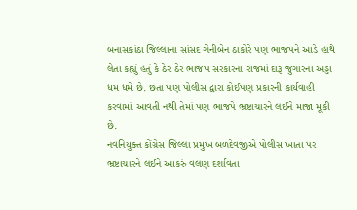બનાસકાંઠા જિલ્લાના સાંસદ ગેનીબેન ઠાકોરે પણ ભાજપને આડે હાથે લેતા કહ્યું હતું કે ઠેર ઠેર ભાજપ સરકારના રાજમાં દારૂ જુગારના અડ્ડા ધમ ધમે છે. છતા પણ પોલીસ દ્વારા કોઈપણ પ્રકારની કાર્યવાહી કરવામાં આવતી નથી તેમાં પણ ભાજપે ભ્રષ્ટાચારને લઈને માજા મૂકી છે.
નવનિયુક્ત કોંગ્રેસ જિલ્લા પ્રમુખ બળદેવજીએ પોલીસ ખાતા પર ભ્રષ્ટાચારને લઈને આકરું વલણ દર્શાવતા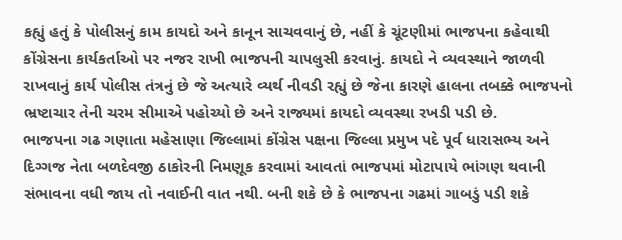કહ્યું હતું કે પોલીસનું કામ કાયદો અને કાનૂન સાચવવાનું છે, નહીં કે ચૂંટણીમાં ભાજપના કહેવાથી કોંગ્રેસના કાર્યકર્તાઓ પર નજર રાખી ભાજપની ચાપલુસી કરવાનું. કાયદો ને વ્યવસ્થાને જાળવી રાખવાનું કાર્ય પોલીસ તંત્રનું છે જે અત્યારે વ્યર્થ નીવડી રહ્યું છે જેના કારણે હાલના તબક્કે ભાજપનો ભ્રષ્ટાચાર તેની ચરમ સીમાએ પહોચ્યો છે અને રાજ્યમાં કાયદો વ્યવસ્થા રખડી પડી છે.
ભાજપના ગઢ ગણાતા મહેસાણા જિલ્લામાં કોંગ્રેસ પક્ષના જિલ્લા પ્રમુખ પદે પૂર્વ ધારાસભ્ય અને દિગ્ગજ નેતા બળદેવજી ઠાકોરની નિમણૂક કરવામાં આવતાં ભાજપમાં મોટાપાયે ભાંગણ થવાની સંભાવના વધી જાય તો નવાઈની વાત નથી. બની શકે છે કે ભાજપના ગઢમાં ગાબડું પડી શકે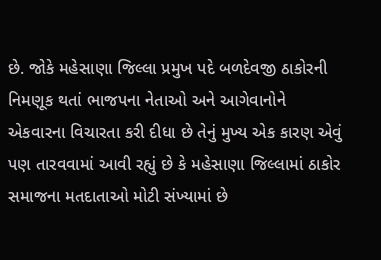છે. જોકે મહેસાણા જિલ્લા પ્રમુખ પદે બળદેવજી ઠાકોરની નિમણૂક થતાં ભાજપના નેતાઓ અને આગેવાનોને એકવારના વિચારતા કરી દીધા છે તેનું મુખ્ય એક કારણ એવું પણ તારવવામાં આવી રહ્યું છે કે મહેસાણા જિલ્લામાં ઠાકોર સમાજના મતદાતાઓ મોટી સંખ્યામાં છે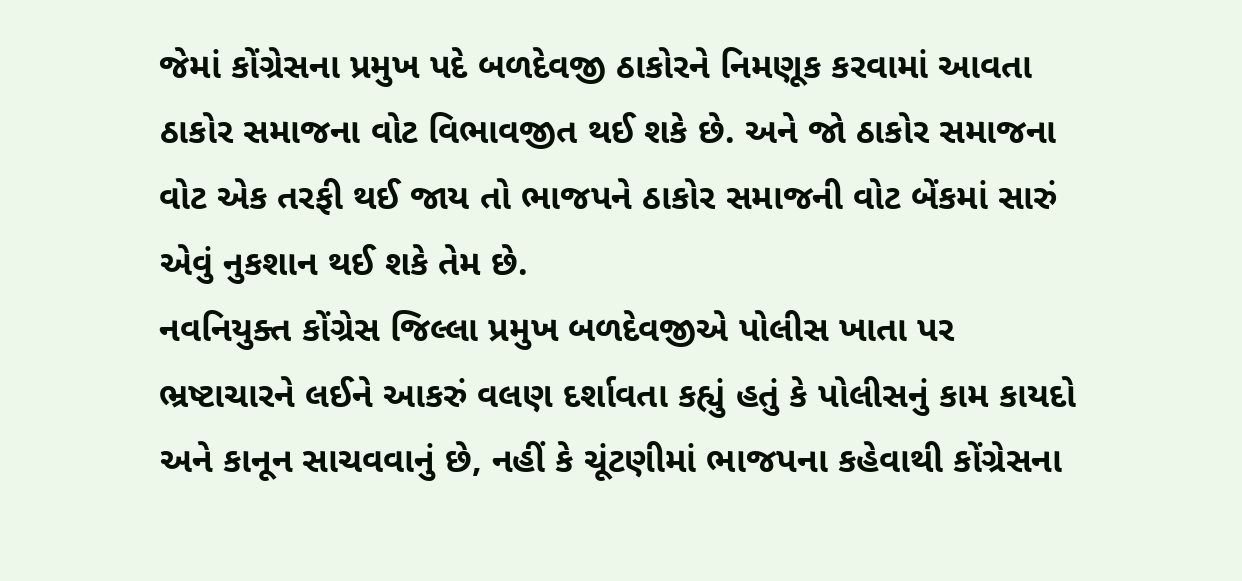જેમાં કોંગ્રેસના પ્રમુખ પદે બળદેવજી ઠાકોરને નિમણૂક કરવામાં આવતા ઠાકોર સમાજના વોટ વિભાવજીત થઈ શકે છે. અને જો ઠાકોર સમાજના વોટ એક તરફી થઈ જાય તો ભાજપને ઠાકોર સમાજની વોટ બેંકમાં સારું એવું નુકશાન થઈ શકે તેમ છે.
નવનિયુક્ત કોંગ્રેસ જિલ્લા પ્રમુખ બળદેવજીએ પોલીસ ખાતા પર ભ્રષ્ટાચારને લઈને આકરું વલણ દર્શાવતા કહ્યું હતું કે પોલીસનું કામ કાયદો અને કાનૂન સાચવવાનું છે, નહીં કે ચૂંટણીમાં ભાજપના કહેવાથી કોંગ્રેસના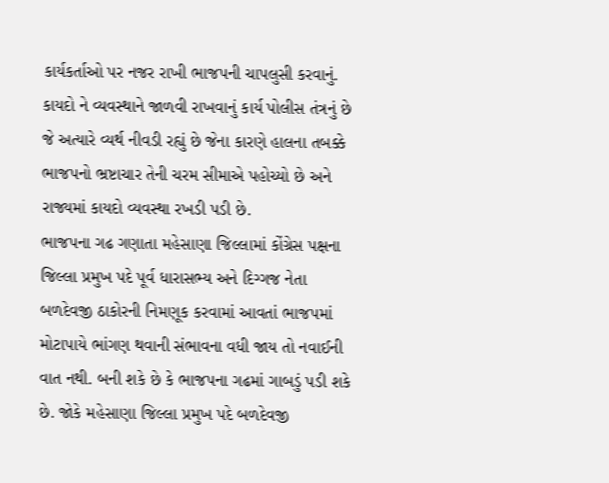કાર્યકર્તાઓ પર નજર રાખી ભાજપની ચાપલુસી કરવાનું. કાયદો ને વ્યવસ્થાને જાળવી રાખવાનું કાર્ય પોલીસ તંત્રનું છે જે અત્યારે વ્યર્થ નીવડી રહ્યું છે જેના કારણે હાલના તબક્કે ભાજપનો ભ્રષ્ટાચાર તેની ચરમ સીમાએ પહોચ્યો છે અને રાજ્યમાં કાયદો વ્યવસ્થા રખડી પડી છે.
ભાજપના ગઢ ગણાતા મહેસાણા જિલ્લામાં કોંગ્રેસ પક્ષના જિલ્લા પ્રમુખ પદે પૂર્વ ધારાસભ્ય અને દિગ્ગજ નેતા બળદેવજી ઠાકોરની નિમણૂક કરવામાં આવતાં ભાજપમાં મોટાપાયે ભાંગણ થવાની સંભાવના વધી જાય તો નવાઈની વાત નથી. બની શકે છે કે ભાજપના ગઢમાં ગાબડું પડી શકે છે. જોકે મહેસાણા જિલ્લા પ્રમુખ પદે બળદેવજી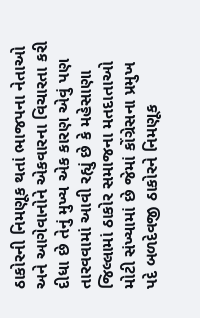ઠાકોરની નિમણૂક થતાં ભાજપના નેતાઓ અને આગેવાનોને એકવારના વિચારતા કરી દીધા છે તેનું મુખ્ય એક કારણ એવું પણ તારવવામાં આવી રહ્યું છે કે મહેસાણા જિલ્લામાં ઠાકોર સમાજના મતદાતાઓ મોટી સંખ્યામાં છે જેમાં કોંગ્રેસના પ્રમુખ પદે બળદેવજી ઠાકોરને નિમણૂક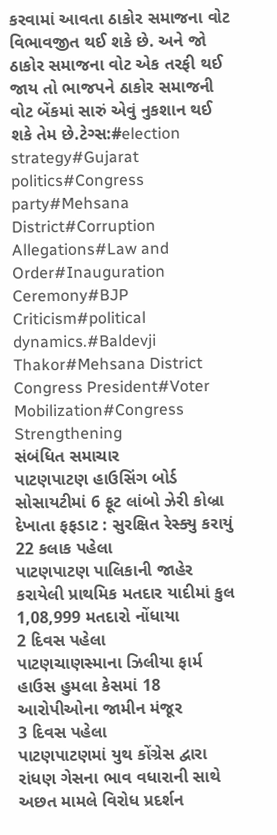કરવામાં આવતા ઠાકોર સમાજના વોટ વિભાવજીત થઈ શકે છે. અને જો ઠાકોર સમાજના વોટ એક તરફી થઈ જાય તો ભાજપને ઠાકોર સમાજની વોટ બેંકમાં સારું એવું નુકશાન થઈ શકે તેમ છે.ટેગ્સ:#election strategy#Gujarat politics#Congress party#Mehsana District#Corruption Allegations#Law and Order#Inauguration Ceremony#BJP Criticism#political dynamics.#Baldevji Thakor#Mehsana District Congress President#Voter Mobilization#Congress Strengthening
સંબંધિત સમાચાર
પાટણપાટણ હાઉસિંગ બોર્ડ સોસાયટીમાં 6 ફૂટ લાંબો ઝેરી કોબ્રા દેખાતા ફફડાટ : સુરક્ષિત રેસ્ક્યુ કરાયું
22 કલાક પહેલા
પાટણપાટણ પાલિકાની જાહેર કરાયેલી પ્રાથમિક મતદાર યાદીમાં કુલ 1,08,999 મતદારો નોંધાયા
2 દિવસ પહેલા
પાટણચાણસ્માના ઝિલીયા ફાર્મ હાઉસ હુમલા કેસમાં 18 આરોપીઓના જામીન મંજૂર
3 દિવસ પહેલા
પાટણપાટણમાં યુથ કોંગ્રેસ દ્વારા રાંધણ ગેસના ભાવ વધારાની સાથે અછત મામલે વિરોધ પ્રદર્શન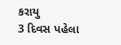કરાયુ
3 દિવસ પહેલા